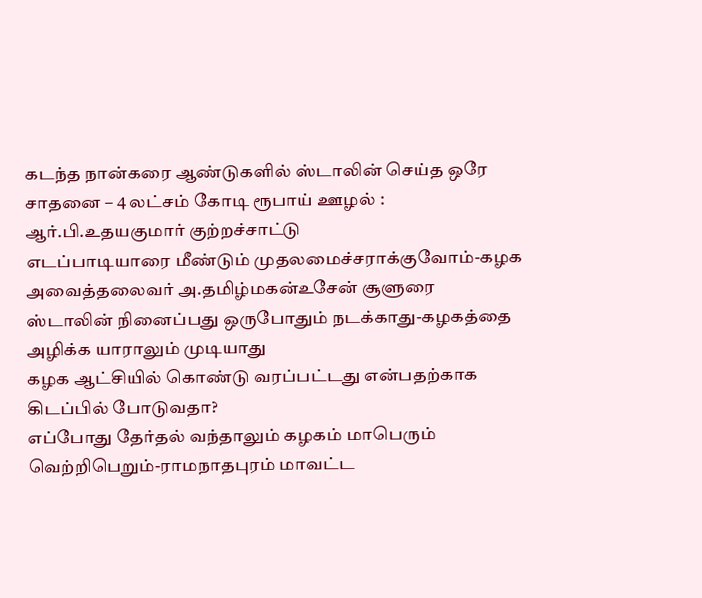கடந்த நான்கரை ஆண்டுகளில் ஸ்டாலின் செய்த ஒரே சாதனை – 4 லட்சம் கோடி ரூபாய் ஊழல் : ஆர்.பி.உதயகுமார் குற்றச்சாட்டு
எடப்பாடியாரை மீண்டும் முதலமைச்சராக்குவோம்-கழக அவைத்தலைவர் அ.தமிழ்மகன்உசேன் சூளுரை
ஸ்டாலின் நினைப்பது ஒருபோதும் நடக்காது-கழகத்தை அழிக்க யாராலும் முடியாது
கழக ஆட்சியில் கொண்டு வரப்பட்டது என்பதற்காக கிடப்பில் போடுவதா?
எப்போது தேர்தல் வந்தாலும் கழகம் மாபெரும் வெற்றிபெறும்-ராமநாதபுரம் மாவட்ட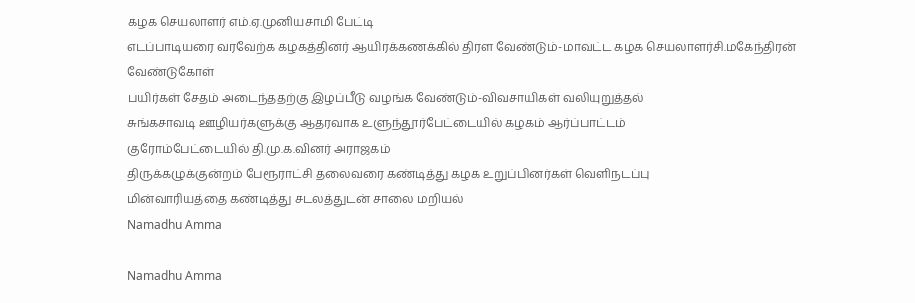கழக செயலாளர் எம்.ஏ.முனியசாமி பேட்டி
எடப்பாடியரை வரவேற்க கழகத்தினர் ஆயிரக்கணக்கில் திரள வேண்டும்-மாவட்ட கழக செயலாளர்சி.மகேந்திரன் வேண்டுகோள்
பயிர்கள் சேதம் அடைந்ததற்கு இழப்பீடு வழங்க வேண்டும்-விவசாயிகள் வலியுறுத்தல்
சுங்கசாவடி ஊழியர்களுக்கு ஆதரவாக உளுந்தூர்பேட்டையில் கழகம் ஆர்ப்பாட்டம்
குரோம்பேட்டையில் தி.மு.க.வினர் அராஜகம்
திருக்கழுக்குன்றம் பேரூராட்சி தலைவரை கண்டித்து கழக உறுப்பினர்கள் வெளிநடப்பு
மின்வாரியத்தை கண்டித்து சடலத்துடன் சாலை மறியல்
Namadhu Amma

Namadhu Amma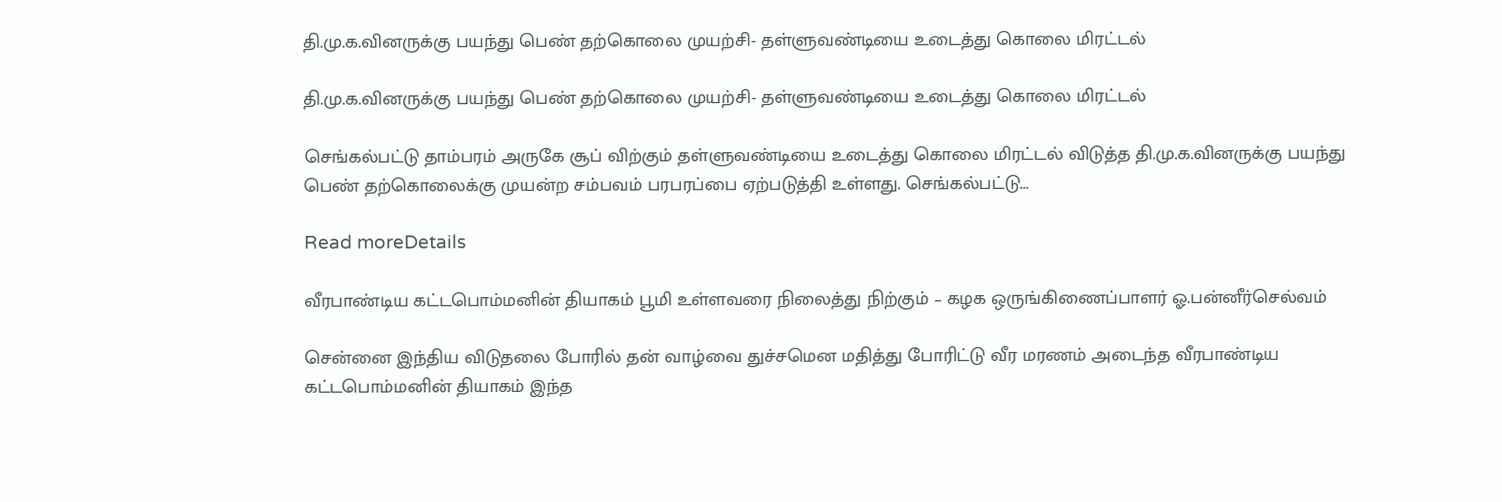தி.மு.க.வினருக்கு பயந்து பெண் தற்கொலை முயற்சி- தள்ளுவண்டியை உடைத்து கொலை மிரட்டல்

தி.மு.க.வினருக்கு பயந்து பெண் தற்கொலை முயற்சி- தள்ளுவண்டியை உடைத்து கொலை மிரட்டல்

செங்கல்பட்டு தாம்பரம் அருகே சூப் விற்கும் தள்ளுவண்டியை உடைத்து கொலை மிரட்டல் விடுத்த தி.மு.க.வினருக்கு பயந்து பெண் தற்கொலைக்கு முயன்ற சம்பவம் பரபரப்பை ஏற்படுத்தி உள்ளது. செங்கல்பட்டு...

Read moreDetails

வீரபாண்டிய கட்டபொம்மனின் தியாகம் பூமி உள்ளவரை நிலைத்து நிற்கும் – கழக ஒருங்கிணைப்பாளர் ஓ.பன்னீர்செல்வம்

சென்னை இந்திய விடுதலை போரில் தன் வாழ்வை துச்சமென மதித்து போரிட்டு வீர மரணம் அடைந்த வீரபாண்டிய கட்டபொம்மனின் தியாகம் இந்த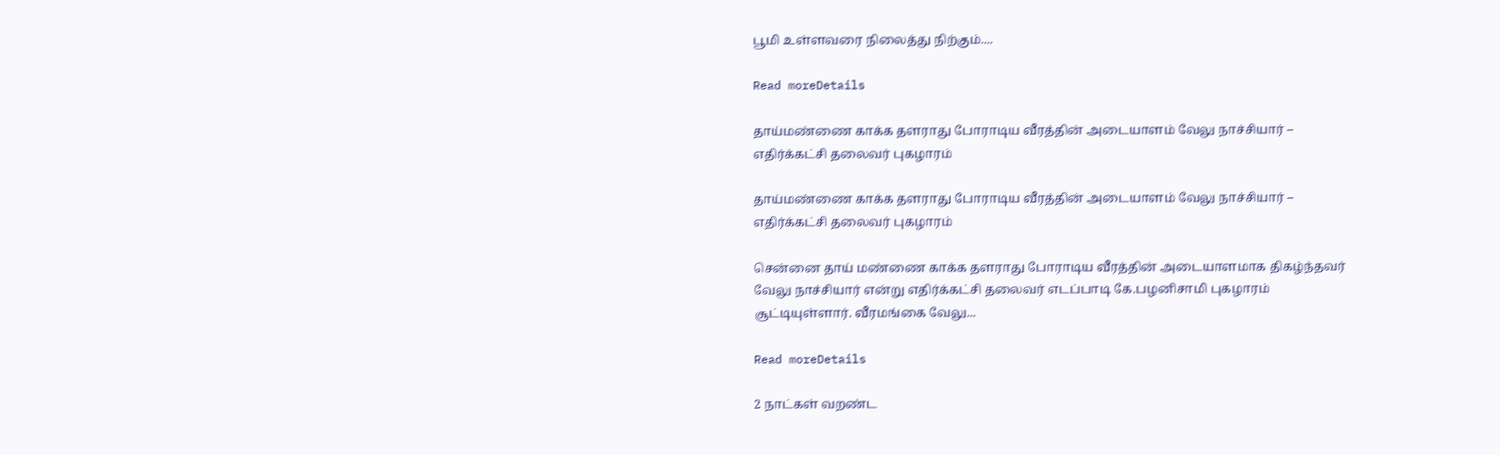பூமி உள்ளவரை நிலைத்து நிற்கும்....

Read moreDetails

தாய்மண்ணை காக்க தளராது போராடிய வீரத்தின் அடையாளம் வேலு நாச்சியார் – எதிர்க்கட்சி தலைவர் புகழாரம்

தாய்மண்ணை காக்க தளராது போராடிய வீரத்தின் அடையாளம் வேலு நாச்சியார் – எதிர்க்கட்சி தலைவர் புகழாரம்

சென்னை தாய் மண்ணை காக்க தளராது போராடிய வீரத்தின் அடையாளமாக திகழ்ந்தவர் வேலு நாச்சியார் என்று எதிர்க்கட்சி தலைவர் எடப்பாடி கே.பழனிசாமி புகழாரம் சூட்டியுள்ளார். வீரமங்கை வேலு...

Read moreDetails

2 நாட்கள் வறண்ட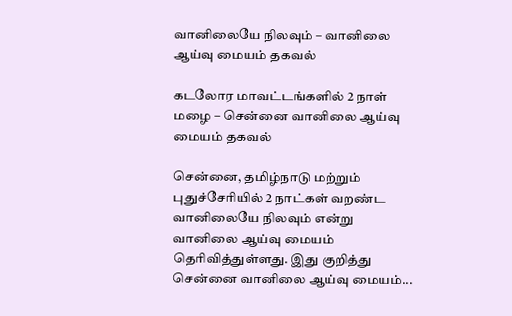வானிலையே நிலவும் – வானிலை ஆய்வு மையம் தகவல்

கடலோர மாவட்டங்களில் 2 நாள் மழை – சென்னை வானிலை ஆய்வு மையம் தகவல்

சென்னை, தமிழ்நாடு மற்றும் புதுச்சேரியில் 2 நாட்கள் வறண்ட வானிலையே நிலவும் என்று வானிலை ஆய்வு மையம் தெரிவித்துள்ளது. இது குறித்து சென்னை வானிலை ஆய்வு மையம்...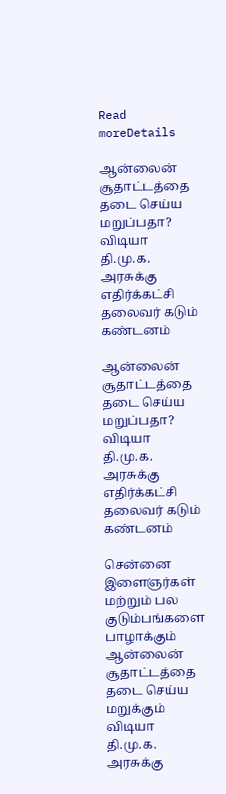Read moreDetails

ஆன்லைன் சூதாட்டத்தை தடை செய்ய மறுப்பதா? விடியா தி.மு.க. அரசுக்கு எதிர்க்கட்சி தலைவர் கடும் கண்டனம்

ஆன்லைன் சூதாட்டத்தை தடை செய்ய மறுப்பதா? விடியா தி.மு.க. அரசுக்கு எதிர்க்கட்சி தலைவர் கடும் கண்டனம்

சென்னை இளைஞர்கள் மற்றும் பல குடும்பங்களை பாழாக்கும் ஆன்லைன் சூதாட்டத்தை தடை செய்ய மறுக்கும் விடியா தி.மு.க. அரசுக்கு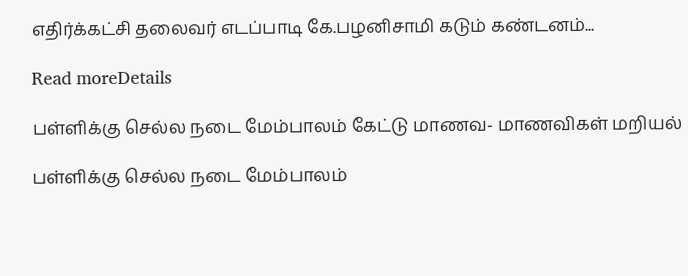எதிர்க்கட்சி தலைவர் எடப்பாடி கே.பழனிசாமி கடும் கண்டனம்...

Read moreDetails

பள்ளிக்கு செல்ல நடை மேம்பாலம் கேட்டு மாணவ- மாணவிகள் மறியல்

பள்ளிக்கு செல்ல நடை மேம்பாலம்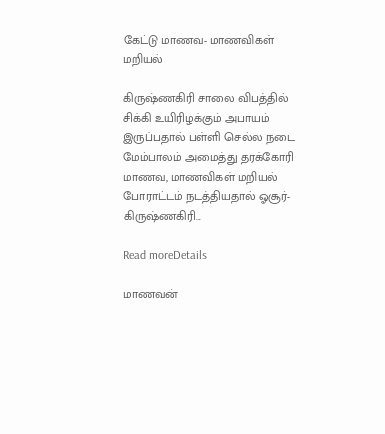கேட்டு மாணவ- மாணவிகள் மறியல்

கிருஷ்ணகிரி சாலை விபத்தில் சிக்கி உயிரிழக்கும் அபாயம் இருப்பதால் பள்ளி செல்ல நடை மேம்பாலம் அமைத்து தரக்கோரி மாணவ, மாணவிகள் மறியல் போராட்டம் நடத்தியதால் ஓசூர்- கிருஷ்ணகிரி...

Read moreDetails

மாணவன்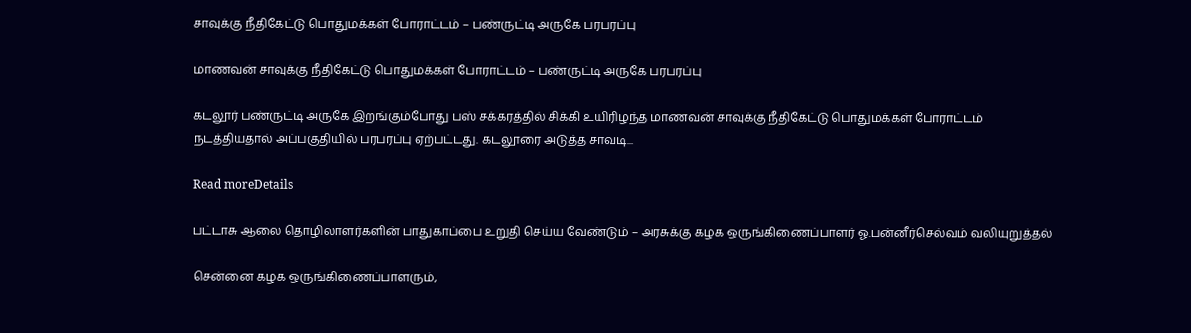சாவுக்கு நீதிகேட்டு பொதுமக்கள் போராட்டம் – பண்ருட்டி அருகே பரபரப்பு

மாணவன் சாவுக்கு நீதிகேட்டு பொதுமக்கள் போராட்டம் – பண்ருட்டி அருகே பரபரப்பு

கடலூர் பண்ருட்டி அருகே இறங்கும்போது பஸ் சக்கரத்தில் சிக்கி உயிரிழந்த மாணவன் சாவுக்கு நீதிகேட்டு பொதுமக்கள் போராட்டம் நடத்தியதால் அப்பகுதியில் பரபரப்பு ஏற்பட்டது. கடலூரை அடுத்த சாவடி...

Read moreDetails

பட்டாசு ஆலை தொழிலாளர்களின் பாதுகாப்பை உறுதி செய்ய வேண்டும் – அரசுக்கு கழக ஒருங்கிணைப்பாளர் ஓ.பன்னீர்செல்வம் வலியுறுத்தல்

சென்னை கழக ஒருங்கிணைப்பாளரும்,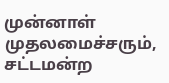முன்னாள் முதலமைச்சரும், சட்டமன்ற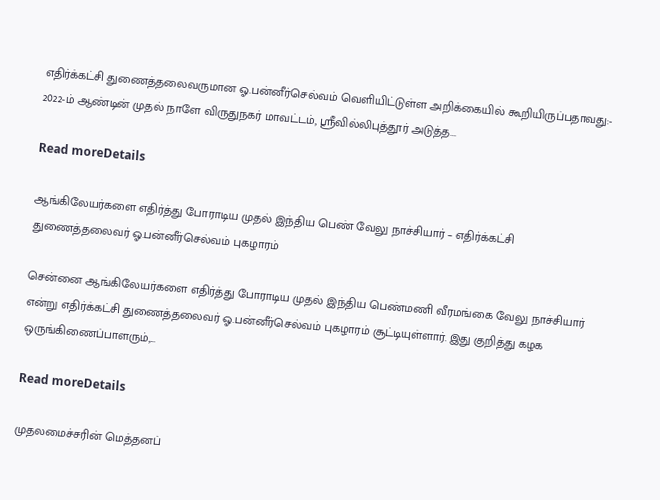எதிர்க்கட்சி துணைத்தலைவருமான ஓ.பன்னீர்செல்வம் வெளியிட்டுள்ள அறிக்கையில் கூறியிருப்பதாவது:- 2022-ம் ஆண்டின் முதல் நாளே விருதுநகர் மாவட்டம், ஸ்ரீவில்லிபுத்தூர் அடுத்த...

Read moreDetails

ஆங்கிலேயர்களை எதிர்த்து போராடிய முதல் இந்திய பெண் வேலு நாச்சியார் – எதிர்க்கட்சி துணைத்தலைவர் ஓ.பன்னீர்செல்வம் புகழாரம்

சென்னை ஆங்கிலேயர்களை எதிர்த்து போராடிய முதல் இந்திய பெண்மணி வீரமங்கை வேலு நாச்சியார் என்று எதிர்க்கட்சி துணைத்தலைவர் ஓ.பன்னீர்செல்வம் புகழாரம் சூட்டியுள்ளார். இது குறித்து கழக ஒருங்கிணைப்பாளரும்,...

Read moreDetails

முதலமைச்சரின் மெத்தனப்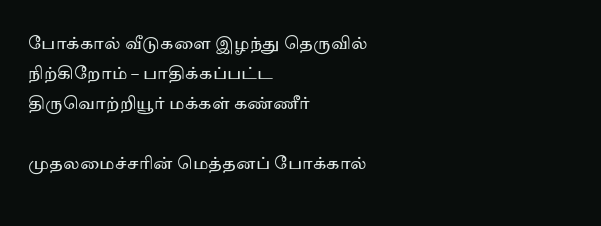போக்கால் வீடுகளை இழந்து தெருவில் நிற்கிறோம் – பாதிக்கப்பட்ட திருவொற்றியூர் மக்கள் கண்ணீர்

முதலமைச்சரின் மெத்தனப் போக்கால்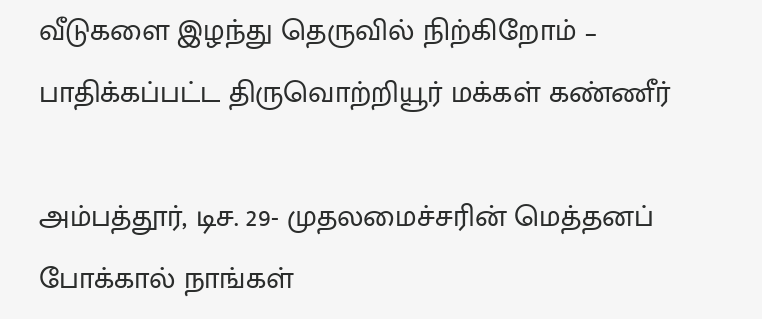வீடுகளை இழந்து தெருவில் நிற்கிறோம் – பாதிக்கப்பட்ட திருவொற்றியூர் மக்கள் கண்ணீர்

அம்பத்தூர், டிச. 29- முதலமைச்சரின் மெத்தனப் போக்கால் நாங்கள்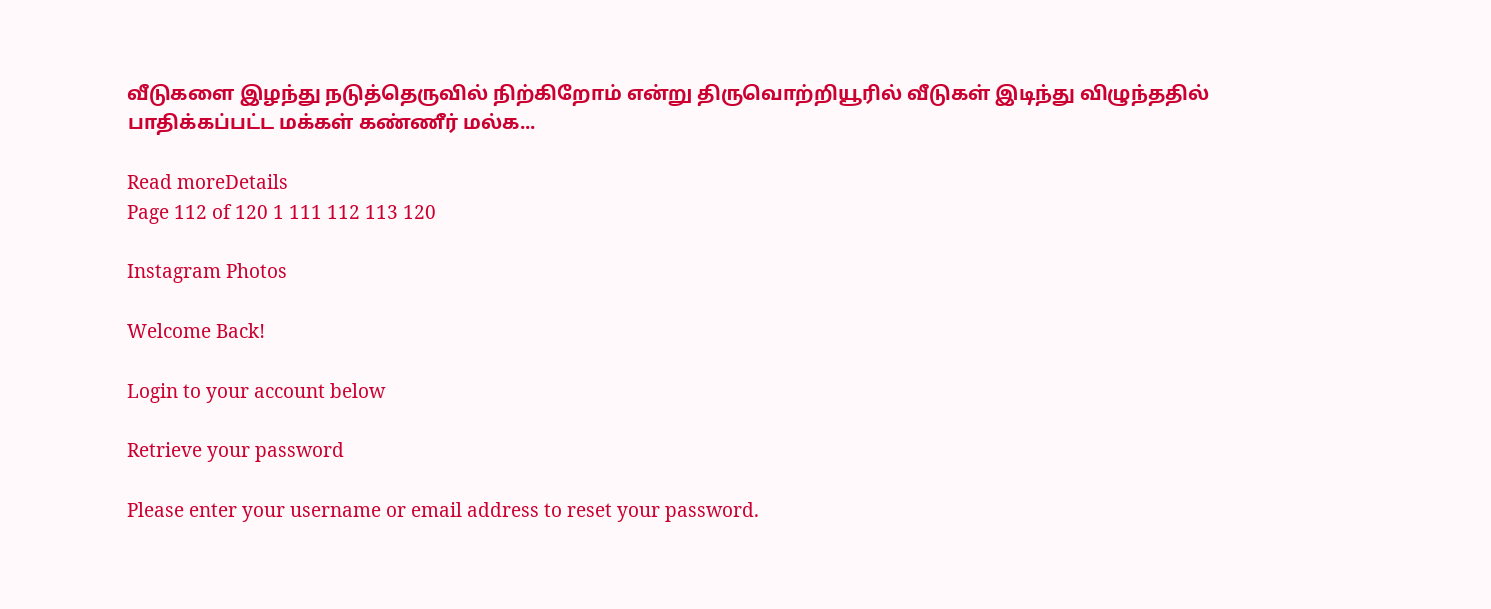வீடுகளை இழந்து நடுத்தெருவில் நிற்கிறோம் என்று திருவொற்றியூரில் வீடுகள் இடிந்து விழுந்ததில் பாதிக்கப்பட்ட மக்கள் கண்ணீர் மல்க...

Read moreDetails
Page 112 of 120 1 111 112 113 120

Instagram Photos

Welcome Back!

Login to your account below

Retrieve your password

Please enter your username or email address to reset your password.